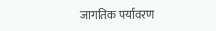जागतिक पर्यावरण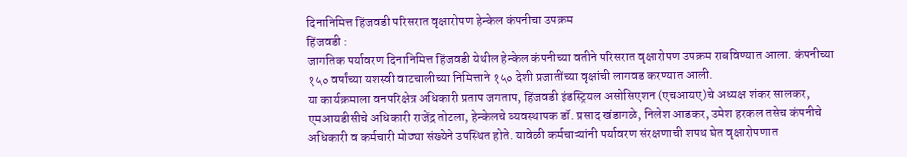दिनानिमित्त हिंजवडी परिसरात वृक्षारोपण हेन्केल कंपनीचा उपक्रम
हिंजवडी :
जागतिक पर्यावरण दिनानिमित्त हिंजवडी येथील हेन्केल कंपनीच्या वतीने परिसरात वृक्षारोपण उपक्रम राबविण्यात आला. कंपनीच्या १५० वर्षांच्या यशस्वी वाटचालीच्या निमित्ताने १५० देशी प्रजातींच्या वृक्षांची लागवड करण्यात आली.
या कार्यक्रमाला वनपरिक्षेत्र अधिकारी प्रताप जगताप, हिंजवडी इंडस्ट्रियल असोसिएशन (एचआयए)चे अध्यक्ष शंकर सालकर, एमआयडीसीचे अधिकारी राजेंद्र तोटला, हेन्केलचे व्यवस्थापक डॉ. प्रसाद खंडागळे, निलेश आडकर, उमेश हरकल तसेच कंपनीचे अधिकारी व कर्मचारी मोठ्या संख्येने उपस्थित होते. यावेळी कर्मचाऱ्यांनी पर्यावरण संरक्षणाची शपथ घेत वृक्षारोपणात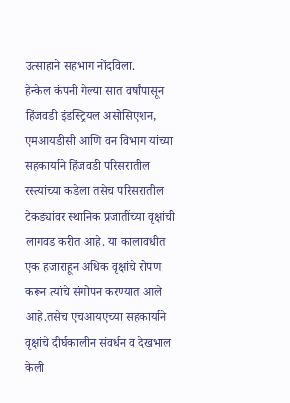उत्साहाने सहभाग नोंदविला.
हेन्केल कंपनी गेल्या सात वर्षांपासून हिंजवडी इंडस्ट्रियल असोसिएशन, एमआयडीसी आणि वन विभाग यांच्या सहकार्याने हिंजवडी परिसरातील रस्त्यांच्या कडेला तसेच परिसरातील टेकड्यांवर स्थानिक प्रजातींच्या वृक्षांची लागवड करीत आहे. या कालावधीत एक हजाराहून अधिक वृक्षांचे रोपण करून त्यांचे संगोपन करण्यात आले आहे.तसेच एचआयएच्या सहकार्याने वृक्षांचे दीर्घकालीन संवर्धन व देखभाल केली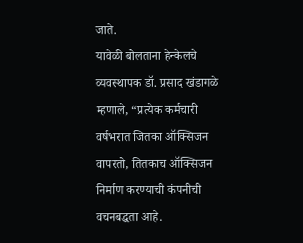जाते.
यावेळी बोलताना हेन्केलचे व्यवस्थापक डॉ. प्रसाद खंडागळे म्हणाले, “प्रत्येक कर्मचारी वर्षभरात जितका ऑक्सिजन वापरतो, तितकाच ऑक्सिजन निर्माण करण्याची कंपनीची वचनबद्धता आहे.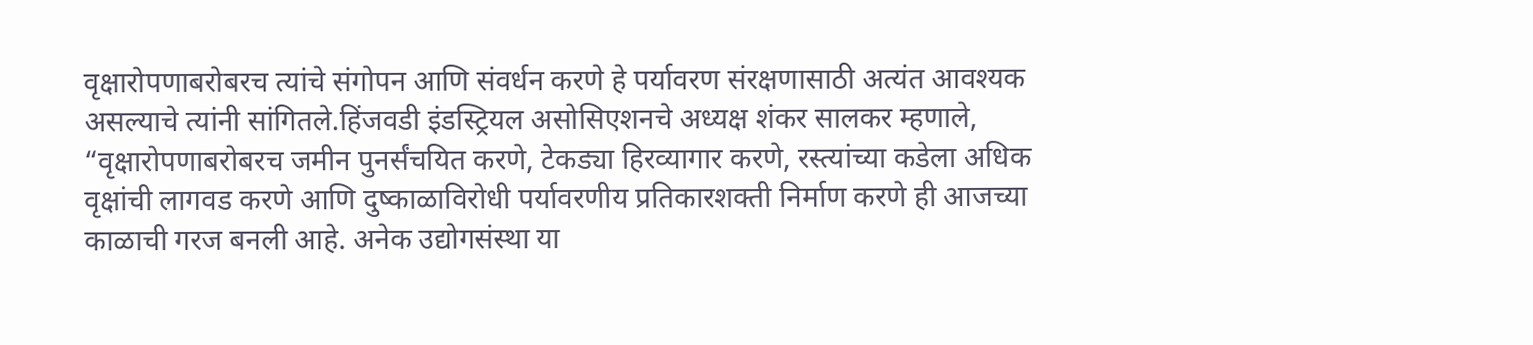वृक्षारोपणाबरोबरच त्यांचे संगोपन आणि संवर्धन करणे हे पर्यावरण संरक्षणासाठी अत्यंत आवश्यक असल्याचे त्यांनी सांगितले.हिंजवडी इंडस्ट्रियल असोसिएशनचे अध्यक्ष शंकर सालकर म्हणाले, “वृक्षारोपणाबरोबरच जमीन पुनर्संचयित करणे, टेकड्या हिरव्यागार करणे, रस्त्यांच्या कडेला अधिक वृक्षांची लागवड करणे आणि दुष्काळाविरोधी पर्यावरणीय प्रतिकारशक्ती निर्माण करणे ही आजच्या काळाची गरज बनली आहे. अनेक उद्योगसंस्था या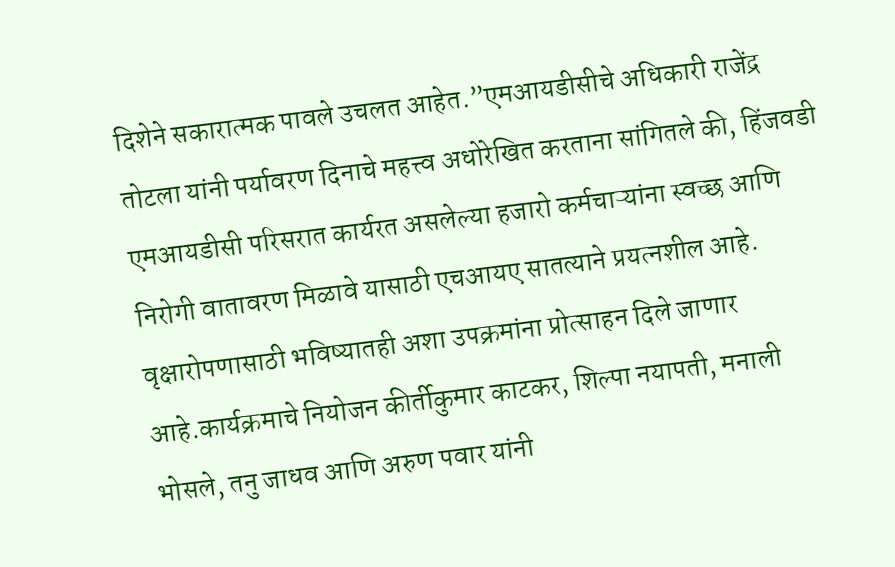दिशेने सकारात्मक पावले उचलत आहेत.”एमआयडीसीचे अधिकारी राजेंद्र तोटला यांनी पर्यावरण दिनाचे महत्त्व अधोरेखित करताना सांगितले की, हिंजवडी एमआयडीसी परिसरात कार्यरत असलेल्या हजारो कर्मचाऱ्यांना स्वच्छ आणि निरोगी वातावरण मिळावे यासाठी एचआयए सातत्याने प्रयत्नशील आहे. वृक्षारोपणासाठी भविष्यातही अशा उपक्रमांना प्रोत्साहन दिले जाणार आहे.कार्यक्रमाचे नियोजन कीर्तीकुमार काटकर, शिल्पा नयापती, मनाली भोसले, तनु जाधव आणि अरुण पवार यांनी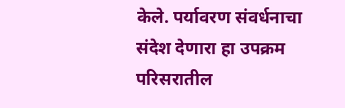केले. पर्यावरण संवर्धनाचा संदेश देणारा हा उपक्रम परिसरातील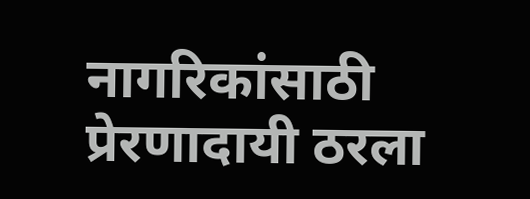नागरिकांसाठी प्रेरणादायी ठरला